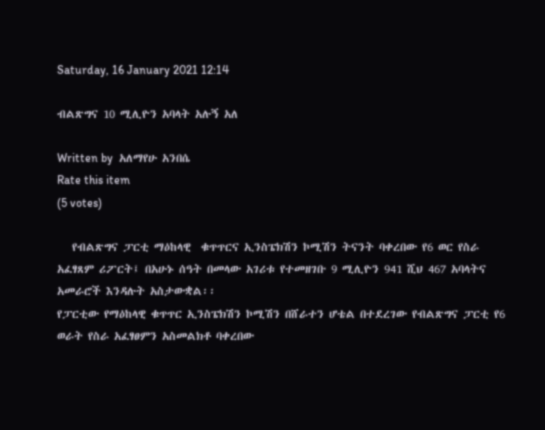Saturday, 16 January 2021 12:14

ብልጽግና 10 ሚሊዮን አባላት አሉኝ አለ

Written by  አለማየሁ አንበሴ
Rate this item
(5 votes)

   የብልጽግና ፓርቲ ማዕከላዊ  ቁጥጥርና ኢንስፔክሽን ኮሚሽን ትናንት ባቀረበው የ6 ወር የስራ አፈፃጸም ሪፖርት፤ በአሁኑ ሰዓት በመላው አገሪቱ የተመዘገቡ 9 ሚሊዮን 941 ሺህ 467 አባላትና አመራሮች እንዳሉት አስታውቋል፡፡
የፓርቲው የማዕከላዊ ቁጥጥር ኢንስፔክሽን ኮሚሽን በሸራተን ሆቴል በተደረገው የብልጽግና ፓርቲ የ6 ወራት የስራ አፈፃፀምን አስመልክቶ ባቀረበው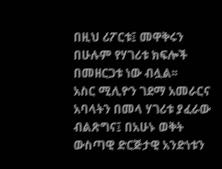በዚህ ሪፖርቱ፤ መዋቅሩን በሁሉም የሃገሪቱ ክፍሎች በመዘርጋቱ ነው ብሏል፡፡
አስር ሚሊዮን ገደማ አመራርና አባላትን በመላ ሃገሪቱ ያፈራው ብልጽግና፤ በአሁኑ ወቅት ውስጣዊ ድርጅታዊ አንድነቱን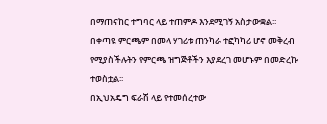በማጠናከር ተግባር ላይ ተጠምዶ እንደሚገኝ አስታውቋል፡፡ በቀጣዩ ምርጫም በመላ ሃገሪቱ ጠንካራ ተፎካካሪ ሆኖ መቅረብ የሚያስችሉትን የምርጫ ዝግጅቶችን እያደረገ መሆኑም በመድረኩ ተወስቷል፡፡
በኢህአዴግ ፍራሽ ላይ የተመሰረተው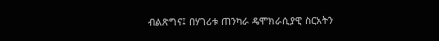ብልጽግና፤ በሃገሪቱ ጠንካራ ዴሞክራሲያዊ ስርአትን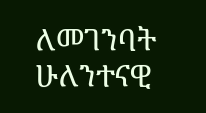ለመገንባት ሁለንተናዊ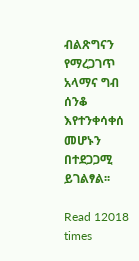ብልጽግናን የማረጋገጥ አላማና ግብ ሰንቆ እየተንቀሳቀሰ መሆኑን በተደጋጋሚ ይገልፃል፡፡

Read 12018 times